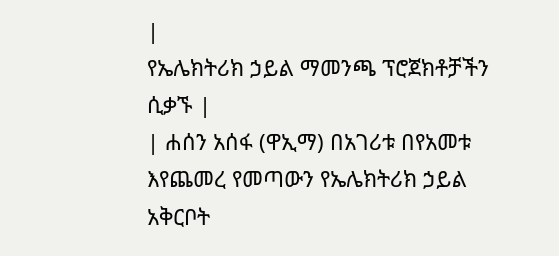|
የኤሌክትሪክ ኃይል ማመንጫ ፕሮጀክቶቻችን ሲቃኙ |
| ሐሰን አሰፋ (ዋኢማ) በአገሪቱ በየአመቱ እየጨመረ የመጣውን የኤሌክትሪክ ኃይል አቅርቦት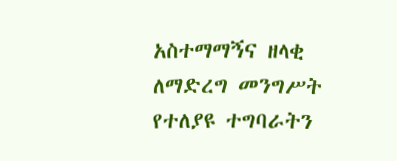አስተማማኝና ዘላቂ ለማድረግ መንግሥት የተለያዩ ተግባራትን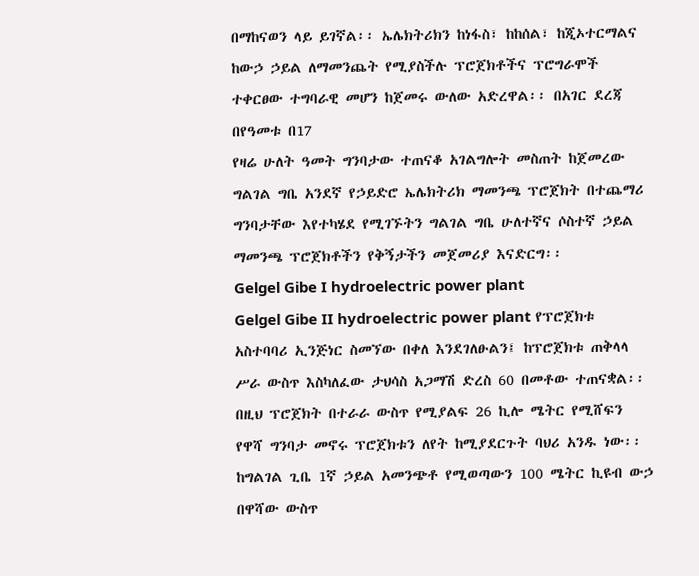በማከናወን ላይ ይገኛል፡፡ ኤሌክትሪክን ከነፋስ፣ ከከሰል፣ ከጂኦተርማልና ከውኃ ኃይል ለማመንጨት የሚያስችሉ ፕሮጀክቶችና ፕሮግራሞች ተቀርፀው ተግባራዊ መሆን ከጀመሩ ውለው አድረዋል፡፡ በአገር ደረጃ በየዓመቱ በ17
የዛሬ ሁለት ዓመት ግንባታው ተጠናቆ አገልግሎት መስጠት ከጀመረው ግልገል ግቤ አንደኛ የኃይድሮ ኤሌክትሪክ ማመንጫ ፕሮጀክት በተጨማሪ ግንባታቸው እየተካሄደ የሚገኙትን ግልገል ግቤ ሁለተኛና ሶስተኛ ኃይል ማመንጫ ፕሮጀክቶችን የቅኝታችን መጀመሪያ እናድርግ፡፡
Gelgel Gibe I hydroelectric power plant
Gelgel Gibe II hydroelectric power plant የፕሮጀክቱ አስተባባሪ ኢንጅነር ስመኘው በቀለ እንደገለፁልን፤ ከፕሮጀክቱ ጠቅላላ ሥራ ውስጥ እስካለፈው ታህሳስ አጋማሽ ድረስ 60 በመቶው ተጠናቋል፡፡ በዚህ ፕሮጀክት በተራራ ውስጥ የሚያልፍ 26 ኪሎ ሜትር የሚሸፍን የዋሻ ግንባታ መኖሩ ፕሮጀክቱን ለየት ከሚያደርጉት ባህሪ አንዱ ነው፡፡ ከግልገል ጊቤ 1ኛ ኃይል አመንጭቶ የሚወጣውን 100 ሜትር ኪዩብ ውኃ በዋሻው ውስጥ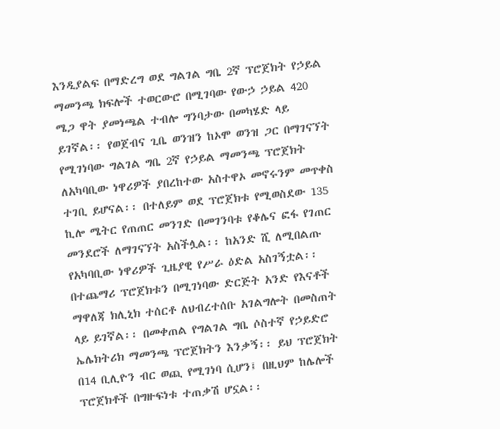እንዲያልፍ በማድረግ ወደ ግልገል ግቤ 2ኛ ፕሮጀክት የኃይል ማመንጫ ክፍሎች ተወርውሮ በሚገባው የውኃ ኃይል 420 ሜጋ ዋት ያመነጫል ተብሎ ግንባታው በመካሄድ ላይ ይገኛል፡፡ የወጀብና ጊቤ ወንዝን ከኦሞ ወንዝ ጋር በማገናኘት የሚገነባው ግልገል ግቤ 2ኛ የኃይል ማመንጫ ፕሮጀክት ለአካባቢው ነዋሪዎች ያበረከተው አስተዋኦ መኖሩንም መጥቀስ ተገቢ ይሆናል፡፡ በተለይም ወደ ፕሮጀክቱ የሚወስደው 135 ኪሎ ሜትር የጠጠር መንገድ በመገንባቱ የቆሌና ፎፋ የገጠር መንደሮች ለማገናኘት አስችሏል፡፡ ከአንድ ሺ ለሚበልጡ የአካባቢው ነዋሪዎች ጊዜያዊ የሥራ ዕድል አስገኝቷል፡፡ በተጨማሪ ፕሮጀክቱን በሚገነባው ድርጅት አንድ የእናቶች ማዋለጃ ክሊኒክ ተሰርቶ ለህብረተሰቡ አገልግሎት በመስጠት ላይ ይገኛል፡፡ በመቀጠል የግልገል ግቤ ሶስተኛ የኃይድሮ ኤሌክትሪክ ማመንጫ ፕሮጀክትን እንቃኝ፡፡ ይህ ፕሮጀክት በ14 ቢሊዮን ብር ወጪ የሚገነባ ሲሆን፤ በዚህም ከሌሎች ፕሮጀክቶች በግዙፍነቱ ተጠቃሽ ሆኗል፡፡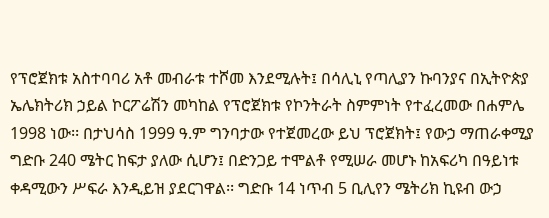የፕሮጀክቱ አስተባባሪ አቶ መብራቱ ተሾመ እንደሚሉት፤ በሳሊኒ የጣሊያን ኩባንያና በኢትዮጵያ ኤሌክትሪክ ኃይል ኮርፖሬሽን መካከል የፕሮጀክቱ የኮንትራት ስምምነት የተፈረመው በሐምሌ 1998 ነው፡፡ በታህሳስ 1999 ዓ.ም ግንባታው የተጀመረው ይህ ፕሮጀክት፤ የውኃ ማጠራቀሚያ ግድቡ 240 ሜትር ከፍታ ያለው ሲሆን፤ በድንጋይ ተሞልቶ የሚሠራ መሆኑ ከአፍሪካ በዓይነቱ ቀዳሚውን ሥፍራ እንዲይዝ ያደርገዋል፡፡ ግድቡ 14 ነጥብ 5 ቢሊየን ሜትሪክ ኪዩብ ውኃ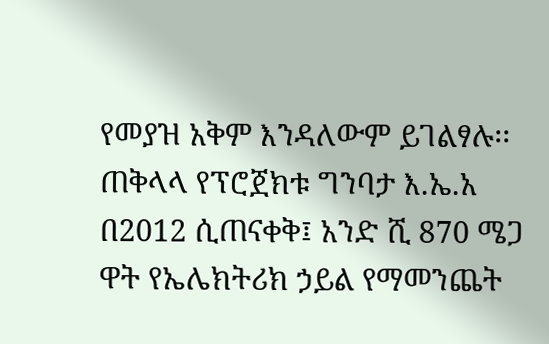የመያዝ አቅም እንዳለውም ይገልፃሉ፡፡ ጠቅላላ የፕሮጀክቱ ግንባታ እ.ኤ.አ በ2012 ሲጠናቀቅ፤ አንድ ሺ 870 ሜጋ ዋት የኤሌክትሪክ ኃይል የማመንጨት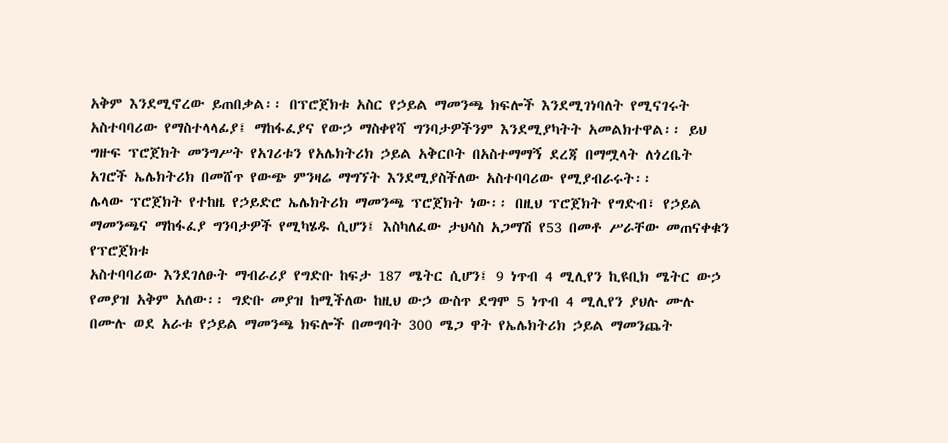አቅም እንደሚኖረው ይጠበቃል፡፡ በፕሮጀክቱ አስር የኃይል ማመንጫ ክፍሎች እንደሚገነባለት የሚናገሩት አስተባባሪው የማስተላላፊያ፤ ማከፋፈያና የውኃ ማስቀየሻ ግንባታዎችንም እንደሚያካትት አመልክተዋል፡፡ ይህ ግዙፍ ፕሮጀክት መንግሥት የአገሪቱን የአሌክትሪክ ኃይል አቅርቦት በአስተማማኝ ደረጃ በማሟላት ለጎረቤት አገሮች ኤሌክትሪክ በመሸጥ የውጭ ምንዛሬ ማግኘት እንደሚያስችለው አስተባባሪው የሚያብራሩት፡፡
ሌላው ፕሮጀክት የተከዜ የኃይድሮ ኤሌክትሪክ ማመንጫ ፕሮጀክት ነው፡፡ በዚህ ፕሮጀክት የግድብ፣ የኃይል ማመንጫና ማከፋፈያ ግንባታዎች የሚካሄዱ ሲሆን፤ እስካለፈው ታህሳስ አጋማሽ የ53 በመቶ ሥራቸው መጠናቀቁን የፕሮጀክቱ
አስተባባሪው እንደገለፁት ማብራሪያ የግድቡ ከፍታ 187 ሜትር ሲሆን፤ 9 ነጥብ 4 ሚሊየን ኪዩቢክ ሜትር ውኃ የመያዝ አቅም አለው፡፡ ግድቡ መያዝ ከሚችለው ከዚህ ውኃ ውስጥ ደግሞ 5 ነጥብ 4 ሚሊየን ያህሉ ሙሉ በሙሉ ወደ አራቱ የኃይል ማመንጫ ክፍሎች በመግባት 300 ሜጋ ዋት የኤሌክትሪክ ኃይል ማመንጨት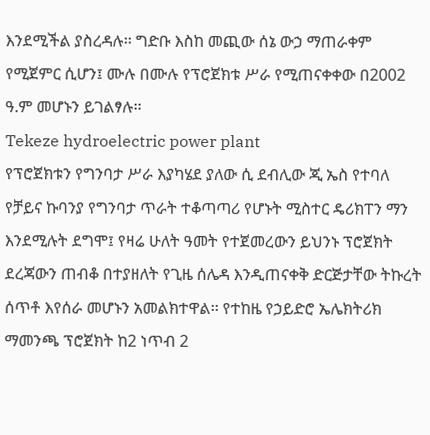እንደሚችል ያስረዳሉ፡፡ ግድቡ እስከ መጪው ሰኔ ውኃ ማጠራቀም የሚጀምር ሲሆን፤ ሙሉ በሙሉ የፕሮጀክቱ ሥራ የሚጠናቀቀው በ2002 ዓ.ም መሆኑን ይገልፃሉ፡፡
Tekeze hydroelectric power plant
የፕሮጀክቱን የግንባታ ሥራ እያካሄደ ያለው ሲ ደብሊው ጂ ኤስ የተባለ የቻይና ኩባንያ የግንባታ ጥራት ተቆጣጣሪ የሆኑት ሚስተር ዴሪክፐን ማን እንደሚሉት ደግሞ፤ የዛሬ ሁለት ዓመት የተጀመረውን ይህንኑ ፕሮጀክት ደረጃውን ጠብቆ በተያዘለት የጊዜ ሰሌዳ እንዲጠናቀቅ ድርጅታቸው ትኩረት ሰጥቶ እየሰራ መሆኑን አመልክተዋል፡፡ የተከዜ የኃይድሮ ኤሌክትሪክ ማመንጫ ፕሮጀክት ከ2 ነጥብ 2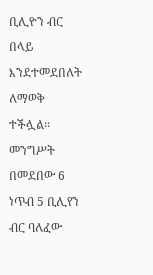ቢሊዮን ብር በላይ እንደተመደበለት ለማወቅ ተችሏል፡፡ መንግሥት በመደበው 6 ነጥብ 5 ቢሊየን ብር ባለፈው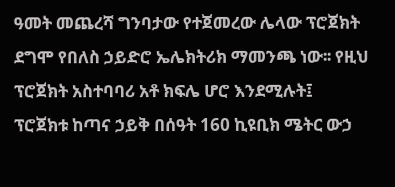ዓመት መጨረሻ ግንባታው የተጀመረው ሌላው ፕሮጀክት ደግሞ የበለስ ኃይድሮ ኤሌክትሪክ ማመንጫ ነው፡፡ የዚህ ፕሮጀክት አስተባባሪ አቶ ክፍሌ ሆሮ እንደሚሉት፤ ፕሮጀክቱ ከጣና ኃይቅ በሰዓት 160 ኪዩቢክ ሜትር ውኃ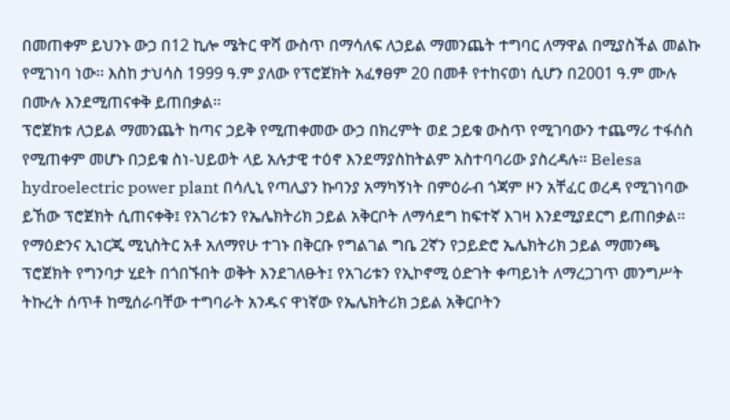በመጠቀም ይህንኑ ውኃ በ12 ኪሎ ሜትር ዋሻ ውስጥ በማሳለፍ ለኃይል ማመንጨት ተግባር ለማዋል በሚያስችል መልኩ የሚገነባ ነው፡፡ እስከ ታህሳስ 1999 ዓ.ም ያለው የፕሮጀክት አፈፃፀም 20 በመቶ የተከናወነ ሲሆን በ2001 ዓ.ም ሙሉ በሙሉ እንደሚጠናቀቅ ይጠበቃል፡፡
ፕሮጀክቱ ለኃይል ማመንጨት ከጣና ኃይቅ የሚጠቀመው ውኃ በክረምት ወደ ኃይቁ ውስጥ የሚገባውን ተጨማሪ ተፋሰስ የሚጠቀም መሆኑ በኃይቁ ስነ-ህይወት ላይ አሉታዊ ተዕኖ እንደማያስከትልም አስተባባሪው ያስረዳሉ፡፡ Belesa hydroelectric power plant በሳሊኒ የጣሊያን ኩባንያ አማካኝነት በምዕራብ ጎጃም ዞን አቸፈር ወረዳ የሚገነባው ይኸው ፕሮጀክት ሲጠናቀቅ፤ የአገሪቱን የኤሌክትሪክ ኃይል አቅርቦት ለማሳደግ ከፍተኛ እገዛ እንደሚያደርግ ይጠበቃል፡፡ የማዕድንና ኢነርጂ ሚኒስትር አቶ አለማየሁ ተገኑ በቅርቡ የግልገል ግቤ 2ኛን የኃይድሮ ኤሌክትሪክ ኃይል ማመንጫ ፕሮጀክት የግንባታ ሂደት በጎበኙበት ወቅት እንደገለፁት፤ የአገሪቱን የኢኮኖሚ ዕድገት ቀጣይነት ለማረጋገጥ መንግሥት ትኩረት ሰጥቶ ከሚሰራባቸው ተግባራት አንዱና ዋነኛው የኤሌክትሪክ ኃይል አቅርቦትን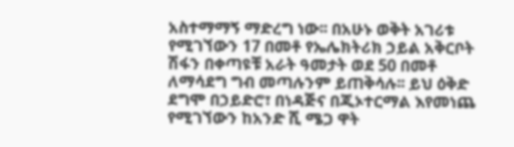አስተማማኝ ማድረግ ነው፡፡ በአሁኑ ወቅት አገሪቱ የሚገኘውን 17 በመቶ የኤሌክትሪክ ኃይል አቅርቦት ሽፋን በቀጣዩቹ አራት ዓመታት ወደ 50 በመቶ ለማሳደግ ግብ መጣሉንም ይጠቅሳሉ፡፡ ይህ ዕቅድ ደግሞ በኃይድሮ፣ በነዳጅና በጂኦተርማል እየመነጨ የሚገኘውን ከአንድ ሺ ሜጋ ዋት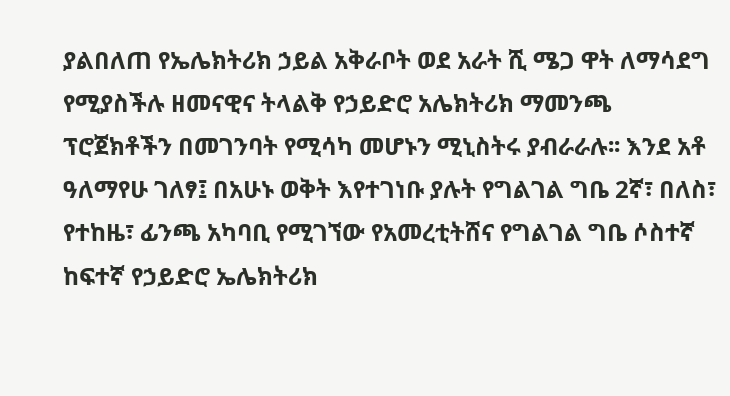ያልበለጠ የኤሌክትሪክ ኃይል አቅራቦት ወደ አራት ሺ ሜጋ ዋት ለማሳደግ የሚያስችሉ ዘመናዊና ትላልቅ የኃይድሮ አሌክትሪክ ማመንጫ ፕሮጀክቶችን በመገንባት የሚሳካ መሆኑን ሚኒስትሩ ያብራራሉ፡፡ እንደ አቶ ዓለማየሁ ገለፃ፤ በአሁኑ ወቅት እየተገነቡ ያሉት የግልገል ግቤ 2ኛ፣ በለስ፣ የተከዜ፣ ፊንጫ አካባቢ የሚገኘው የአመረቲትሸና የግልገል ግቤ ሶስተኛ ከፍተኛ የኃይድሮ ኤሌክትሪክ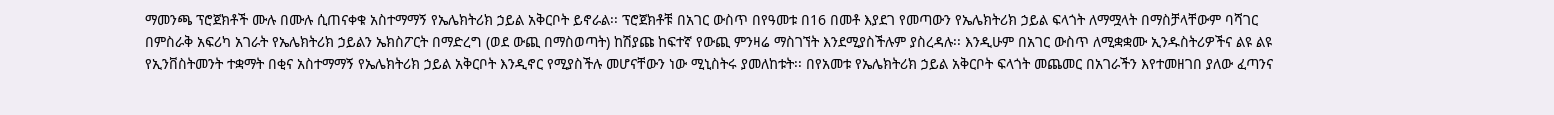ማመንጫ ፕሮጀክቶች ሙሉ በሙሉ ሲጠናቀቁ አስተማማኝ የኤሌክትሪክ ኃይል አቅርቦት ይኖራል፡፡ ፕሮጀክቶቹ በአገር ውስጥ በየዓመቱ በ16 በመቶ እያደገ የመጣውን የኤሌክትሪክ ኃይል ፍላጎት ለማሟላት በማስቻላቸውም ባሻገር በምስራቅ አፍሪካ አገራት የኤሌክትሪክ ኃይልን ኤክስፖርት በማድረግ (ወደ ውጪ በማስወጣት) ከሽያጩ ከፍተኛ የውጪ ምንዛሬ ማስገኘት እንደሚያስችሉም ያስረዳሉ፡፡ እንዲሁም በአገር ውስጥ ለሚቋቋሙ ኢንዱስትሪዎችና ልዩ ልዩ የኢንቨስትመንት ተቋማት በቂና አስተማማኝ የኤሌክትሪክ ኃይል አቅርቦት እንዲኖር የሚያስችሉ መሆናቸውን ነው ሚኒስትሩ ያመለከቱት፡፡ በየአመቱ የኤሌክትሪክ ኃይል አቅርቦት ፍላጎት መጨመር በአገራችን እየተመዘገበ ያለው ፈጣንና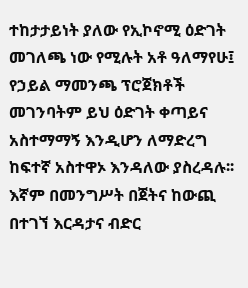ተከታታይነት ያለው የኢኮኖሚ ዕድገት መገለጫ ነው የሚሉት አቶ ዓለማየሁ፤ የኃይል ማመንጫ ፕሮጀክቶች መገንባትም ይህ ዕድገት ቀጣይና አስተማማኝ እንዲሆን ለማድረግ ከፍተኛ አስተዋኦ እንዳለው ያስረዳሉ፡፡ እኛም በመንግሥት በጀትና ከውጪ በተገኘ እርዳታና ብድር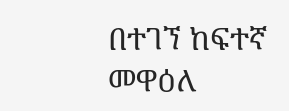በተገኘ ከፍተኛ መዋዕለ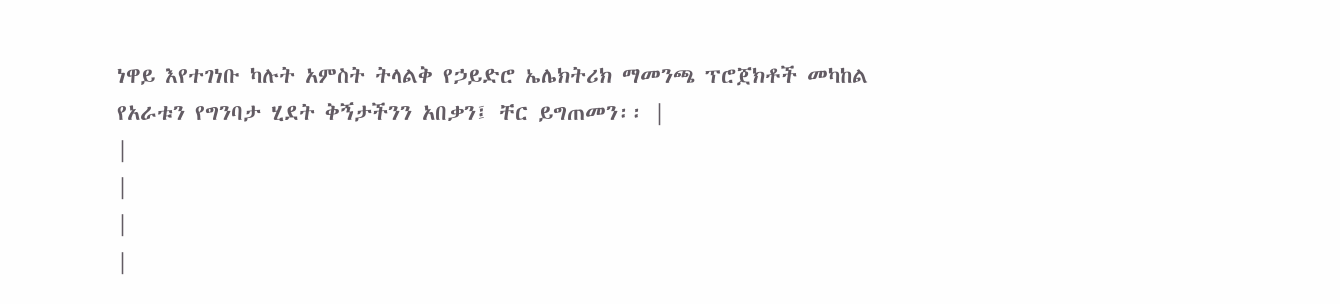ነዋይ እየተገነቡ ካሉት አምስት ትላልቅ የኃይድሮ ኤሌክትሪክ ማመንጫ ፕሮጀክቶች መካከል የአራቱን የግንባታ ሂደት ቅኝታችንን አበቃን፤ ቸር ይግጠመን፡፡ |
|
|
|
|